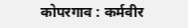कोपरगाव : कर्मवीर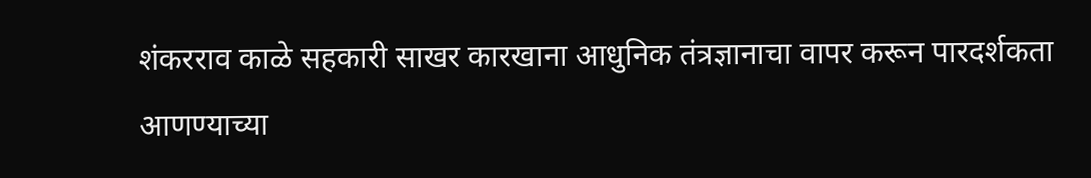शंकरराव काळे सहकारी साखर कारखाना आधुनिक तंत्रज्ञानाचा वापर करून पारदर्शकता आणण्याच्या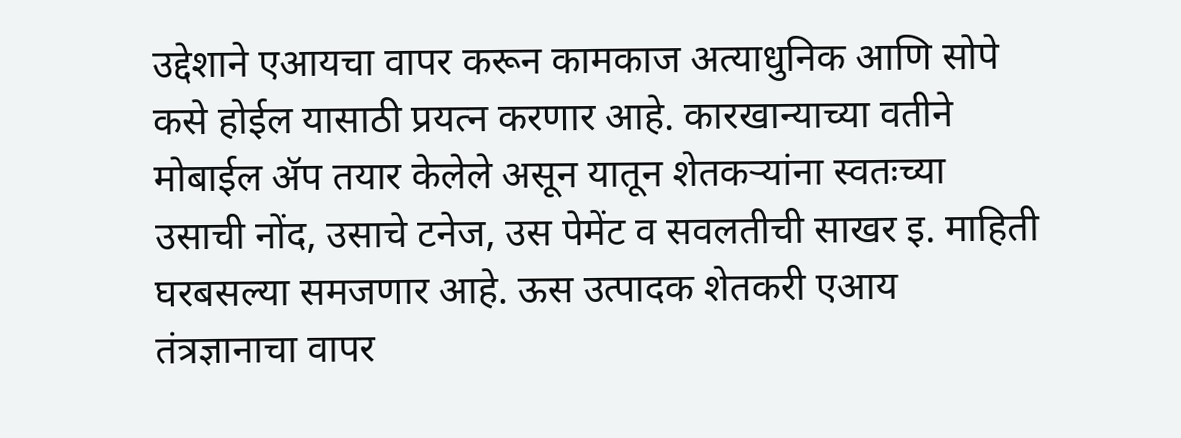उद्देशाने एआयचा वापर करून कामकाज अत्याधुनिक आणि सोपे कसे होईल यासाठी प्रयत्न करणार आहे. कारखान्याच्या वतीने मोबाईल ॲप तयार केलेले असून यातून शेतकऱ्यांना स्वतःच्या उसाची नोंद, उसाचे टनेज, उस पेमेंट व सवलतीची साखर इ. माहिती घरबसल्या समजणार आहे. ऊस उत्पादक शेतकरी एआय तंत्रज्ञानाचा वापर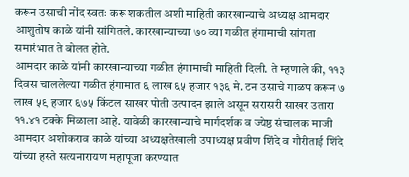करून उसाची नोंद स्वतः करू शकतील अशी माहिती कारखान्याचे अध्यक्ष आमदार आशुतोष काळे यांनी सांगितले. कारखान्याच्या ७० व्या गळीत हंगामाची सांगता समारंभात ते बोलत होते.
आमदार काळे यांनी कारखान्याच्या गळीत हंगामाची माहिती दिली. ते म्हणाले की, ११३ दिवस चाललेल्या गळीत हंगामात ६ लाख ६५ हजार १३६ मे. टन उसाचे गाळप करून ७ लाख ५९ हजार ६७५ किंटल साखर पोती उत्पादन झाले असून सरासरी साखर उतारा ११.४१ टक्के मिळाला आहे. यावेळी कारखान्याचे मार्गदर्शक व ज्येष्ठ संचालक माजी आमदार अशोकराव काळे यांच्या अध्यक्षतेखाली उपाध्यक्ष प्रवीण शिंदे व गौरीताई शिंदे यांच्या हस्ते सत्यनारायण महापूजा करण्यात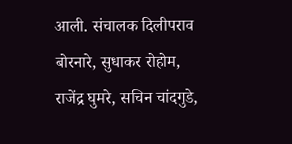आली. संचालक दिलीपराव बोरनारे, सुधाकर रोहोम, राजेंद्र घुमरे, सचिन चांदगुडे,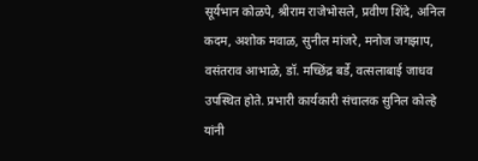सूर्यभान कोळपे, श्रीराम राजेभोसले, प्रवीण शिंदे, अनिल कदम, अशोक मवाळ, सुनील मांजरे, मनोज जगझाप, वसंतराव आभाळे, डॉ. मच्छिंद्र बर्डे, वत्सलाबाई जाधव उपस्थित होते. प्रभारी कार्यकारी संचालक सुनिल कोल्हे यांनी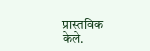प्रास्तविक केले.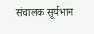संचालक सूर्यभान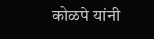कोळपे यांनी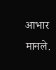आभार मानले.